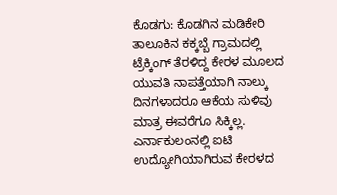ಕೊಡಗು: ಕೊಡಗಿನ ಮಡಿಕೇರಿ ತಾಲೂಕಿನ ಕಕ್ಕಬ್ಬೆ ಗ್ರಾಮದಲ್ಲಿ ಟ್ರೆಕ್ಕಿಂಗ್ ತೆರಳಿದ್ದ ಕೇರಳ ಮೂಲದ ಯುವತಿ ನಾಪತ್ತೆಯಾಗಿ ನಾಲ್ಕು ದಿನಗಳಾದರೂ ಆಕೆಯ ಸುಳಿವು ಮಾತ್ರ ಈವರೆಗೂ ಸಿಕ್ಕಿಲ್ಲ.
ಎರ್ನಾಕುಲಂನಲ್ಲಿ ಐಟಿ ಉದ್ಯೋಗಿಯಾಗಿರುವ ಕೇರಳದ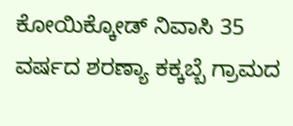ಕೋಯಿಕ್ಕೋಡ್ ನಿವಾಸಿ 35 ವರ್ಷದ ಶರಣ್ಯಾ ಕಕ್ಕಬ್ಬೆ ಗ್ರಾಮದ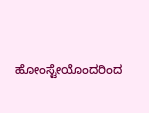ಹೋಂಸ್ಟೇಯೊಂದರಿಂದ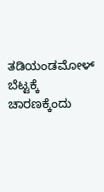ತಡಿಯಂಡಮೋಳ್ ಬೆಟ್ಟಕ್ಕೆ ಚಾರಣಕ್ಕೆಂದು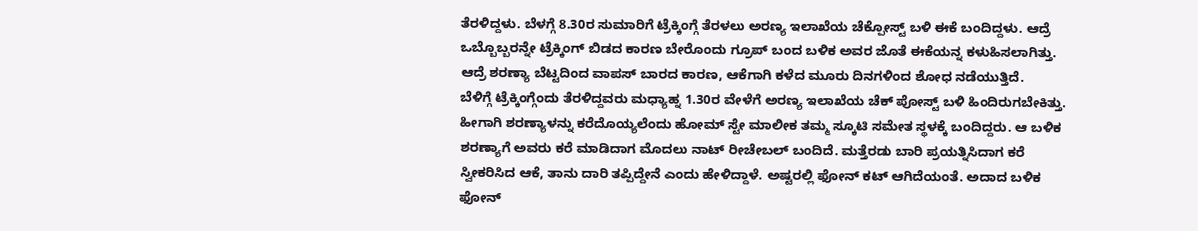ತೆರಳಿದ್ದಳು. ಬೆಳಗ್ಗೆ 8.30ರ ಸುಮಾರಿಗೆ ಟ್ರೆಕ್ಕಿಂಗ್ಗೆ ತೆರಳಲು ಅರಣ್ಯ ಇಲಾಖೆಯ ಚೆಕ್ಪೋಸ್ಟ್ ಬಳಿ ಈಕೆ ಬಂದಿದ್ದಳು. ಆದ್ರೆ ಒಬ್ಬೊಬ್ಬರನ್ನೇ ಟ್ರೆಕ್ಕಿಂಗ್ ಬಿಡದ ಕಾರಣ ಬೇರೊಂದು ಗ್ರೂಪ್ ಬಂದ ಬಳಿಕ ಅವರ ಜೊತೆ ಈಕೆಯನ್ನ ಕಳುಹಿಸಲಾಗಿತ್ತು. ಆದ್ರೆ ಶರಣ್ಯಾ ಬೆಟ್ಟದಿಂದ ವಾಪಸ್ ಬಾರದ ಕಾರಣ, ಆಕೆಗಾಗಿ ಕಳೆದ ಮೂರು ದಿನಗಳಿಂದ ಶೋಧ ನಡೆಯುತ್ತಿದೆ.
ಬೆಳಿಗ್ಗೆ ಟ್ರೆಕ್ಕಿಂಗ್ಗೆಂದು ತೆರಳಿದ್ದವರು ಮಧ್ಯಾಹ್ನ 1.30ರ ವೇಳೆಗೆ ಅರಣ್ಯ ಇಲಾಖೆಯ ಚೆಕ್ ಪೋಸ್ಟ್ ಬಳಿ ಹಿಂದಿರುಗಬೇಕಿತ್ತು. ಹೀಗಾಗಿ ಶರಣ್ಯಾಳನ್ನು ಕರೆದೊಯ್ಯಲೆಂದು ಹೋಮ್ ಸ್ಟೇ ಮಾಲೀಕ ತಮ್ಮ ಸ್ಕೂಟಿ ಸಮೇತ ಸ್ಥಳಕ್ಕೆ ಬಂದಿದ್ದರು. ಆ ಬಳಿಕ ಶರಣ್ಯಾಗೆ ಅವರು ಕರೆ ಮಾಡಿದಾಗ ಮೊದಲು ನಾಟ್ ರೀಚೇಬಲ್ ಬಂದಿದೆ. ಮತ್ತೆರಡು ಬಾರಿ ಪ್ರಯತ್ನಿಸಿದಾಗ ಕರೆ ಸ್ವೀಕರಿಸಿದ ಆಕೆ, ತಾನು ದಾರಿ ತಪ್ಪಿದ್ದೇನೆ ಎಂದು ಹೇಳಿದ್ದಾಳೆ. ಅಷ್ಟರಲ್ಲಿ ಫೋನ್ ಕಟ್ ಆಗಿದೆಯಂತೆ. ಅದಾದ ಬಳಿಕ ಫೋನ್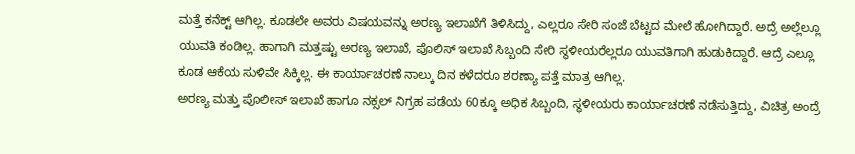ಮತ್ತೆ ಕನೆಕ್ಟ್ ಆಗಿಲ್ಲ. ಕೂಡಲೇ ಅವರು ವಿಷಯವನ್ನು ಅರಣ್ಯ ಇಲಾಖೆಗೆ ತಿಳಿಸಿದ್ದು, ಎಲ್ಲರೂ ಸೇರಿ ಸಂಜೆ ಬೆಟ್ಟದ ಮೇಲೆ ಹೋಗಿದ್ದಾರೆ. ಅದ್ರೆ ಅಲ್ಲೆಲ್ಲೂ ಯುವತಿ ಕಂಡಿಲ್ಲ. ಹಾಗಾಗಿ ಮತ್ತಷ್ಟು ಅರಣ್ಯ ಇಲಾಖೆ, ಪೊಲಿಸ್ ಇಲಾಖೆ ಸಿಬ್ಬಂದಿ ಸೇರಿ ಸ್ಥಳೀಯರೆಲ್ಲರೂ ಯುವತಿಗಾಗಿ ಹುಡುಕಿದ್ದಾರೆ. ಆದ್ರೆ ಎಲ್ಲೂ ಕೂಡ ಆಕೆಯ ಸುಳಿವೇ ಸಿಕ್ಕಿಲ್ಲ. ಈ ಕಾರ್ಯಾಚರಣೆ ನಾಲ್ಕು ದಿನ ಕಳೆದರೂ ಶರಣ್ಯಾ ಪತ್ತೆ ಮಾತ್ರ ಆಗಿಲ್ಲ.
ಅರಣ್ಯ ಮತ್ತು ಪೊಲೀಸ್ ಇಲಾಖೆ ಹಾಗೂ ನಕ್ಸಲ್ ನಿಗ್ರಹ ಪಡೆಯ 60ಕ್ಕೂ ಅಧಿಕ ಸಿಬ್ಬಂದಿ, ಸ್ಥಳೀಯರು ಕಾರ್ಯಾಚರಣೆ ನಡೆಸುತ್ತಿದ್ದು, ವಿಚಿತ್ರ ಅಂದ್ರೆ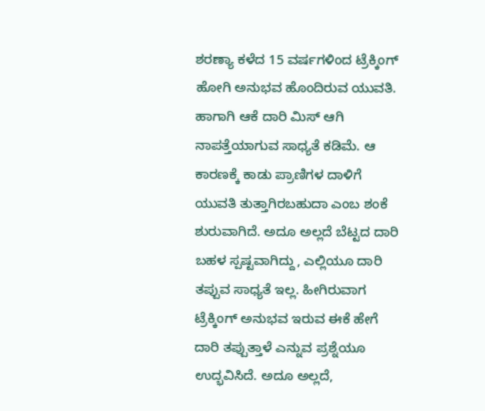ಶರಣ್ಯಾ ಕಳೆದ 15 ವರ್ಷಗಳಿಂದ ಟ್ರೆಕ್ಕಿಂಗ್ ಹೋಗಿ ಅನುಭವ ಹೊಂದಿರುವ ಯುವತಿ. ಹಾಗಾಗಿ ಆಕೆ ದಾರಿ ಮಿಸ್ ಆಗಿ ನಾಪತ್ತೆಯಾಗುವ ಸಾಧ್ಯತೆ ಕಡಿಮೆ. ಆ ಕಾರಣಕ್ಕೆ ಕಾಡು ಪ್ರಾಣಿಗಳ ದಾಳಿಗೆ ಯುವತಿ ತುತ್ತಾಗಿರಬಹುದಾ ಎಂಬ ಶಂಕೆ ಶುರುವಾಗಿದೆ. ಅದೂ ಅಲ್ಲದೆ ಬೆಟ್ಟದ ದಾರಿ ಬಹಳ ಸ್ಪಷ್ಟವಾಗಿದ್ದು, ಎಲ್ಲಿಯೂ ದಾರಿ ತಪ್ಪುವ ಸಾಧ್ಯತೆ ಇಲ್ಲ. ಹೀಗಿರುವಾಗ ಟ್ರೆಕ್ಕಿಂಗ್ ಅನುಭವ ಇರುವ ಈಕೆ ಹೇಗೆ ದಾರಿ ತಪ್ಪುತ್ತಾಳೆ ಎನ್ನುವ ಪ್ರಶ್ನೆಯೂ ಉದ್ಭವಿಸಿದೆ. ಅದೂ ಅಲ್ಲದೆ,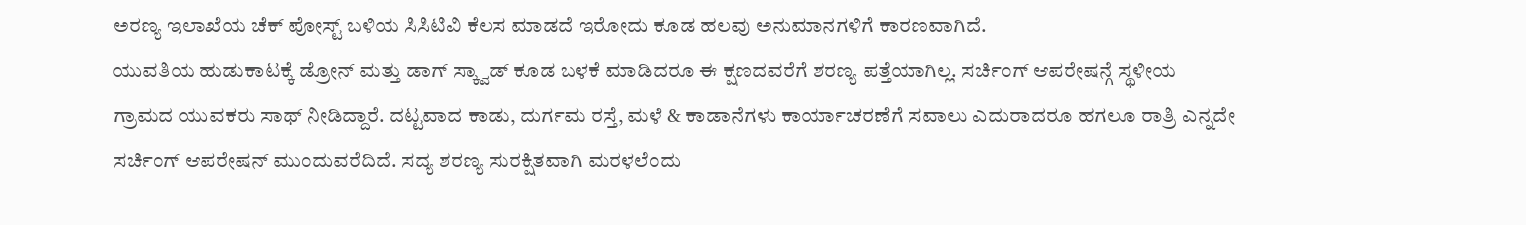ಅರಣ್ಯ ಇಲಾಖೆಯ ಚೆಕ್ ಪೋಸ್ಟ್ ಬಳಿಯ ಸಿಸಿಟಿವಿ ಕೆಲಸ ಮಾಡದೆ ಇರೋದು ಕೂಡ ಹಲವು ಅನುಮಾನಗಳಿಗೆ ಕಾರಣವಾಗಿದೆ.
ಯುವತಿಯ ಹುಡುಕಾಟಕ್ಕೆ ಡ್ರೋನ್ ಮತ್ತು ಡಾಗ್ ಸ್ಕ್ವಾಡ್ ಕೂಡ ಬಳಕೆ ಮಾಡಿದರೂ ಈ ಕ್ಷಣದವರೆಗೆ ಶರಣ್ಯ ಪತ್ತೆಯಾಗಿಲ್ಲ. ಸರ್ಚಿಂಗ್ ಆಪರೇಷನ್ಗೆ ಸ್ಥಳೀಯ ಗ್ರಾಮದ ಯುವಕರು ಸಾಥ್ ನೀಡಿದ್ದಾರೆ. ದಟ್ಟವಾದ ಕಾಡು, ದುರ್ಗಮ ರಸ್ತೆ, ಮಳೆ & ಕಾಡಾನೆಗಳು ಕಾರ್ಯಾಚರಣೆಗೆ ಸವಾಲು ಎದುರಾದರೂ ಹಗಲೂ ರಾತ್ರಿ ಎನ್ನದೇ ಸರ್ಚಿಂಗ್ ಆಪರೇಷನ್ ಮುಂದುವರೆದಿದೆ. ಸದ್ಯ ಶರಣ್ಯ ಸುರಕ್ಷಿತವಾಗಿ ಮರಳಲೆಂದು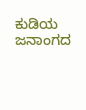ಕುಡಿಯ ಜನಾಂಗದ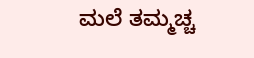ಮಲೆ ತಮ್ಮಚ್ಚ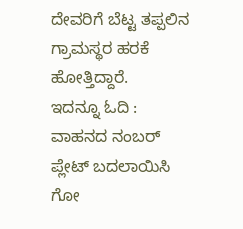ದೇವರಿಗೆ ಬೆಟ್ಟ ತಪ್ಪಲಿನ ಗ್ರಾಮಸ್ಥರ ಹರಕೆ ಹೋತ್ತಿದ್ದಾರೆ.
ಇದನ್ನೂ ಓದಿ : ವಾಹನದ ನಂಬರ್ ಪ್ಲೇಟ್ ಬದಲಾಯಿಸಿ ಗೋ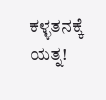ಕಳ್ಳತನಕ್ಕೆ ಯತ್ನ!